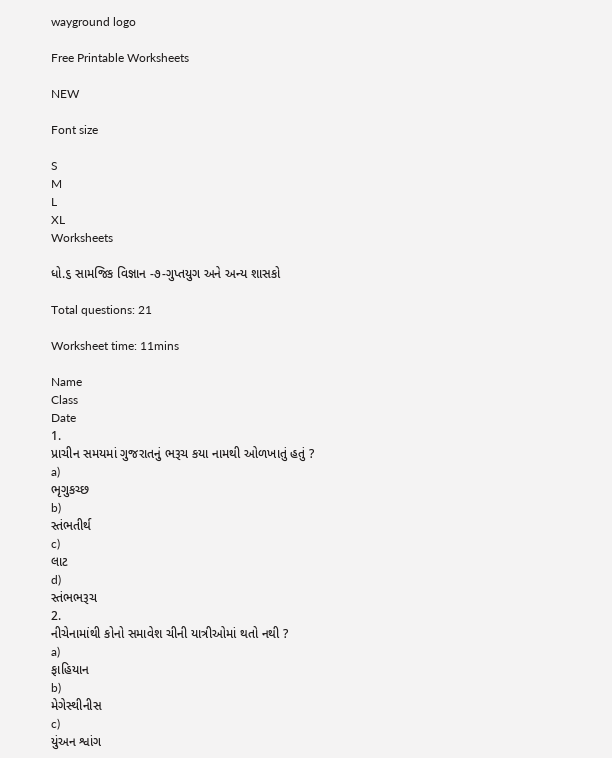wayground logo

Free Printable Worksheets

NEW

Font size

S
M
L
XL
Worksheets

ધો.૬ સામજિક વિજ્ઞાન -૭-ગુપ્તયુગ અને અન્ય શાસકો

Total questions: 21

Worksheet time: 11mins

Name
Class
Date
1.
પ્રાચીન સમયમાં ગુજરાતનું ભરૂચ કયા નામથી ઓળખાતું હતું ?
a)
ભૃગુકચ્છ
b)
સ્તંભતીર્થ
c)
લાટ
d)
સ્તંભભરૂચ
2.
નીચેનામાંથી કોનો સમાવેશ ચીની યાત્રીઓમાં થતો નથી ?
a)
ફાહિયાન
b)
મેગેસ્થીનીસ
c)
યુંઅન શ્વાંગ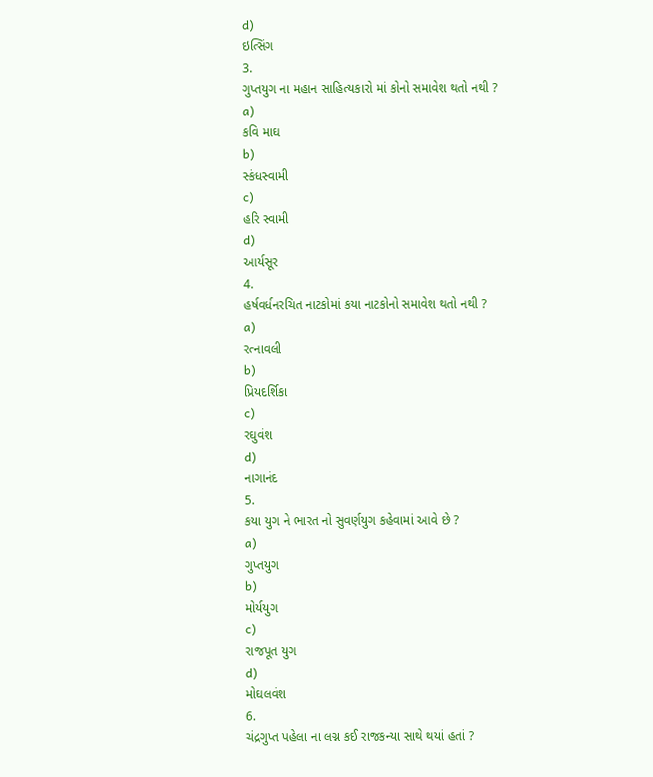d)
ઇત્સિંગ
3.
ગુપ્તયુગ ના મહાન સાહિત્યકારો માં કોનો સમાવેશ થતો નથી ?
a)
કવિ માઘ
b)
સ્કંધસ્વામી
c)
હરિ સ્વામી
d)
આર્યસૂર
4.
હર્ષવર્ધનરચિત નાટકોમાં કયા નાટકોનો સમાવેશ થતો નથી ?
a)
રત્નાવલી
b)
પ્રિયદર્શિકા
c)
રઘુવંશ
d)
નાગાનંદ
5.
કયા યુગ ને ભારત નો સુવર્ણયુગ કહેવામાં આવે છે ?
a)
ગુપ્તયુગ
b)
મોર્યયુગ
c)
રાજપૂત યુગ
d)
મોઘલવંશ
6.
ચંદ્રગુપ્ત પહેલા ના લગ્ન કઈ રાજકન્યા સાથે થયાં હતાં ?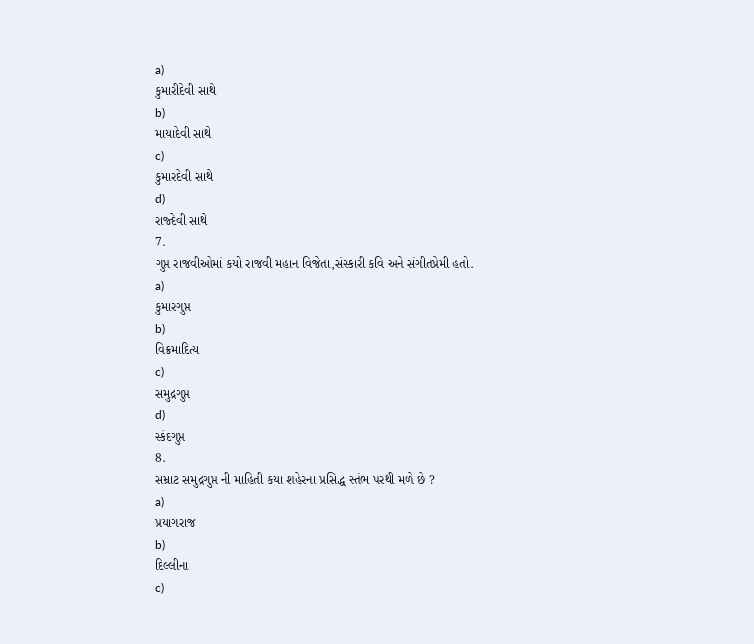a)
કુમારીદેવી સાથે
b)
માયાદેવી સાથે
c)
કુમારદેવી સાથે
d)
રાજ્દેવી સાથે
7.
ગુપ્ત રાજવીઓમાં કયો રાજવી મહાન વિજેતા,સંસ્કારી કવિ અને સંગીતપ્રેમી હતો.
a)
કુમારગુપ્ત
b)
વિક્રમાદિત્ય
c)
સમુદ્રગુપ્ત
d)
સ્કંદગુપ્ત
8.
સમ્રાટ સમુદ્રગુપ્ત ની માહિતી કયા શહેરના પ્રસિદ્ધ સ્તંભ પરથી મળે છે ?
a)
પ્રયાગરાજ
b)
દિલ્લીના
c)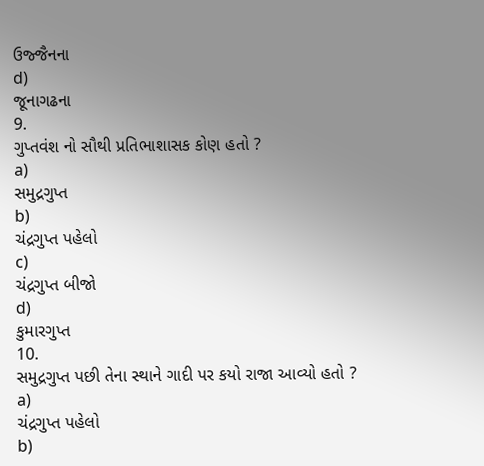ઉજ્જૈનના
d)
જૂનાગઢના
9.
ગુપ્તવંશ નો સૌથી પ્રતિભાશાસક કોણ હતો ?
a)
સમુદ્રગુપ્ત
b)
ચંદ્રગુપ્ત પહેલો
c)
ચંદ્રગુપ્ત બીજો
d)
કુમારગુપ્ત
10.
સમુદ્રગુપ્ત પછી તેના સ્થાને ગાદી પર કયો રાજા આવ્યો હતો ?
a)
ચંદ્રગુપ્ત પહેલો
b)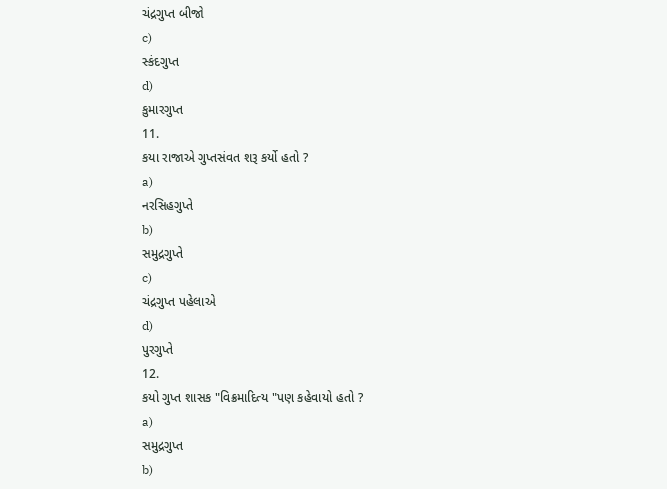ચંદ્રગુપ્ત બીજો
c)
સ્કંદગુપ્ત
d)
કુમારગુપ્ત
11.
કયા રાજાએ ગુપ્તસંવત શરૂ કર્યો હતો ?
a)
નરસિહગુપ્તે
b)
સમુદ્રગુપ્તે
c)
ચંદ્રગુપ્ત પહેલાએ
d)
પુરગુપ્તે
12.
કયો ગુપ્ત શાસક "વિક્રમાદિત્ય "પણ કહેવાયો હતો ?
a)
સમુદ્રગુપ્ત
b)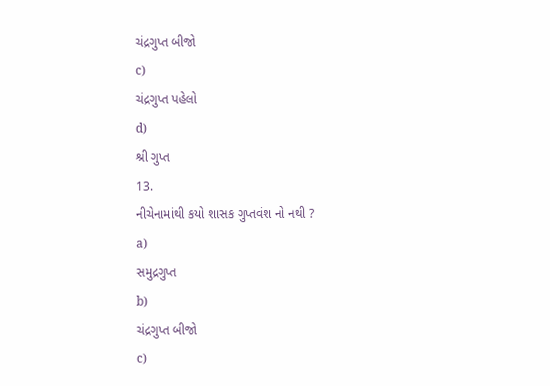ચંદ્રગુપ્ત બીજો
c)
ચંદ્રગુપ્ત પહેલો
d)
શ્રી ગુપ્ત
13.
નીચેનામાંથી કયો શાસક ગુપ્તવંશ નો નથી ?
a)
સમુદ્રગુપ્ત
b)
ચંદ્રગુપ્ત બીજો
c)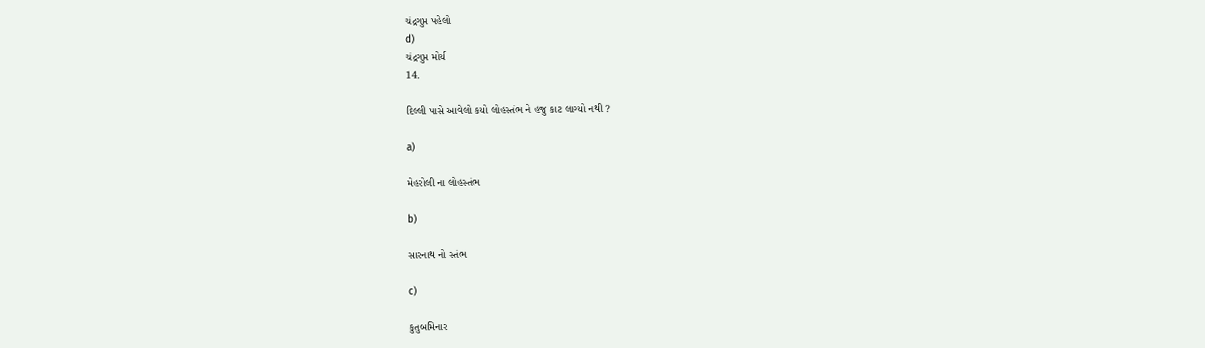ચંદ્રગુપ્ત પહેલો
d)
ચંદ્રગુપ્ત મોર્ય
14.

દિલ્લી પાસે આવેલો કયો લોહસ્તંભ ને હજુ કાટ લાગ્યો નથી ?

a)

મેહરોલી ના લોહસ્તંભ

b)

સારનાથ નો સ્તંભ

c)

કુતુબમિનાર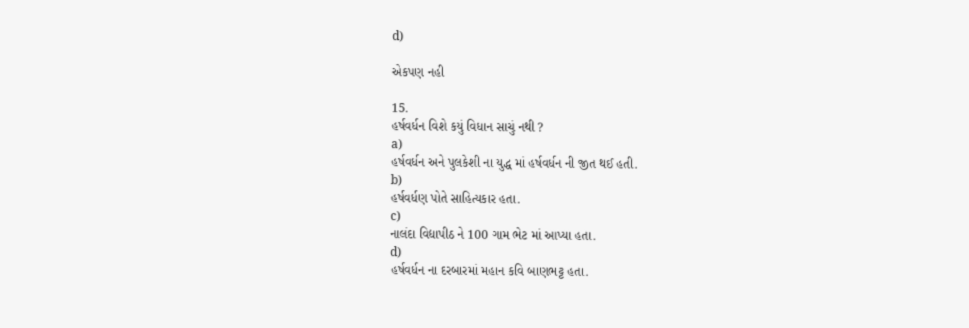d)

એકપણ નહી

15.
હર્ષવર્ધન વિશે કયું વિધાન સાચું નથી ?
a)
હર્ષવર્ધન અને પુલકેશી ના યુદ્ધ માં હર્ષવર્ધન ની જીત થઈ હતી.
b)
હર્ષવર્ધણ પોતે સાહિત્યકાર હતા.
c)
નાલંદા વિદ્યાપીઠ ને 100 ગામ ભેટ માં આપ્યા હતા.
d)
હર્ષવર્ધન ના દરબારમાં મહાન કવિ બાણભટ્ટ હતા.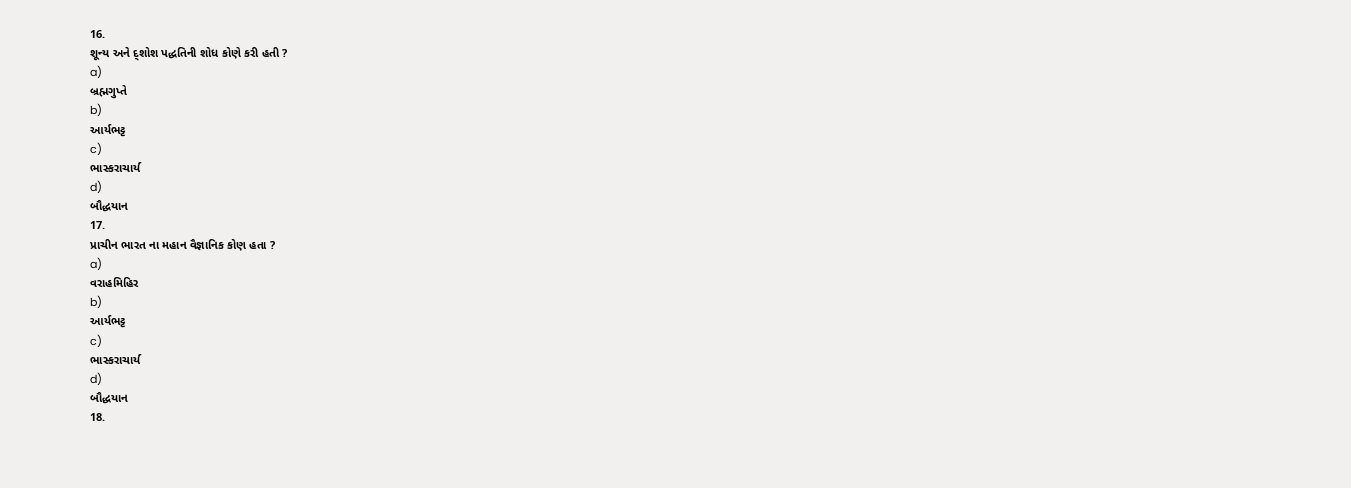16.
શૂન્ય અને દ્શોશ પદ્ધતિની શોધ કોણે કરી હતી ?
a)
બ્રહ્મગુપ્તે
b)
આર્યભટ્ટ
c)
ભાસ્કરાચાર્ય
d)
બૌદ્ધયાન
17.
પ્રાચીન ભારત ના મહાન વૈજ્ઞાનિક કોણ હતા ?
a)
વરાહમિહિર
b)
આર્યભટ્ટ
c)
ભાસ્કરાચાર્ય
d)
બૌદ્ધયાન
18.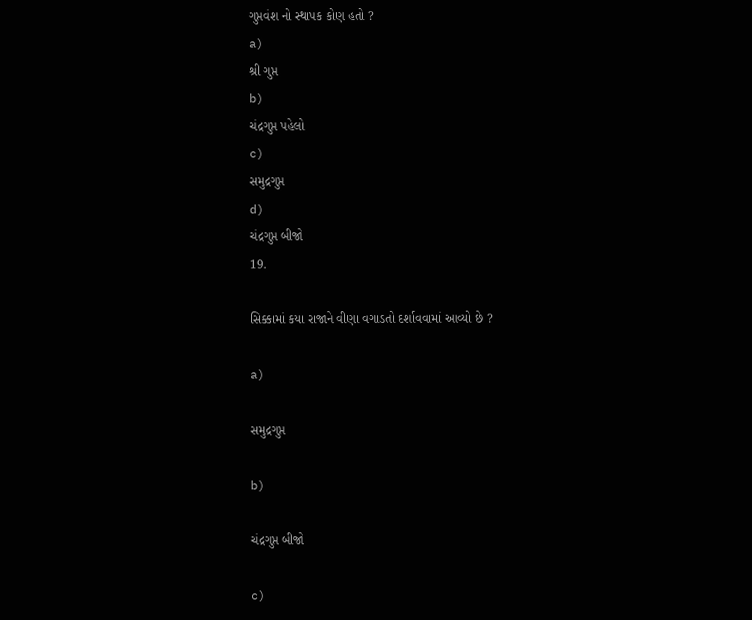ગુપ્તવંશ નો સ્થાપક કોણ હતો ?
a)
શ્રી ગુપ્ત
b)
ચંદ્રગુપ્ત પહેલો
c)
સમુદ્રગુપ્ત
d)
ચંદ્રગુપ્ત બીજો
19.

સિક્કામાં કયા રાજાને વીણા વગાડતો દર્શાવવામાં આવ્યો છે ?

a)

સમુદ્રગુપ્ત

b)

ચંદ્રગુપ્ત બીજો

c)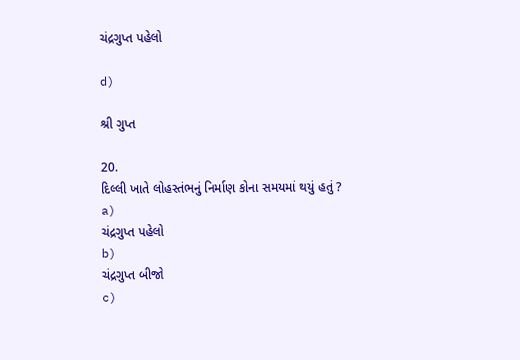ચંદ્રગુપ્ત પહેલો

d)

શ્રી ગુપ્ત

20.
દિલ્લી ખાતે લોહસ્તંભનું નિર્માણ કોના સમયમાં થયું હતું ?
a)
ચંદ્રગુપ્ત પહેલો
b)
ચંદ્રગુપ્ત બીજો
c)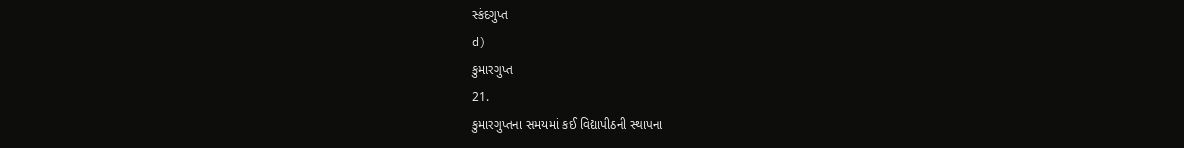સ્કંદગુપ્ત
d)
કુમારગુપ્ત
21.
કુમારગુપ્તના સમયમાં કઈ વિદ્યાપીઠની સ્થાપના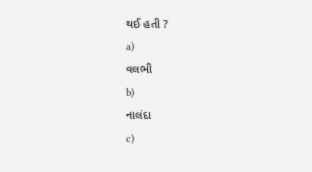થઈ હતી ?
a)
વલભી
b)
નાલંદા
c)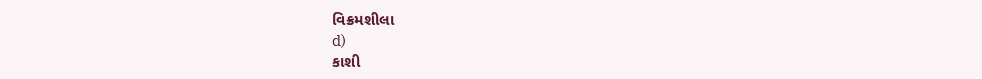વિક્રમશીલા
d)
કાશી